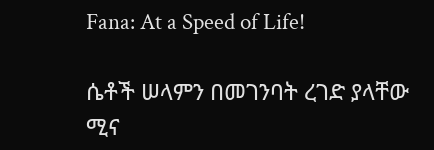Fana: At a Speed of Life!

ሴቶች ሠላምን በመገንባት ረገድ ያላቸው ሚና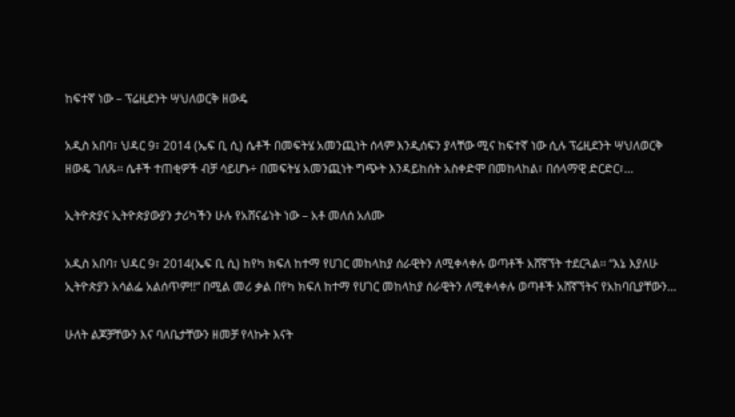ከፍተኛ ነው – ፕሬዚደንት ሣህለወርቅ ዘውዴ

አዲስ አበባ፣ ህዳር 9፣ 2014 (ኤፍ ቢ ሲ) ሴቶች በመፍትሄ አመንጪነት ሰላም እንዲሰፍን ያላቸው ሚና ከፍተኛ ነው ሲሉ ፕሬዚደንት ሣህለወርቅ ዘውዴ ገለጹ፡፡ ሴቶች ተጠቂዎች ብቻ ሳይሆኑ÷ በመፍትሄ አመንጪነት ግጭት እንዳይከሰት አስቀድሞ በመከላከል፣ በሰላማዊ ድርድር፣…

ኢትዮጵያና ኢትዮጵያውያን ታሪካችን ሁሉ የአሸናፊነት ነው – አቶ መለሰ አለሙ

አዲስ አበባ፣ ህዳር 9፣ 2014(ኤፍ ቢ ሲ) ከየካ ክፍለ ከተማ የሀገር መከላከያ ሰራዊትን ለሚቀላቀሉ ወጣቶች አሸኛኘት ተደርጓል፡፡ “እኔ እያለሁ ኢትዮጵያን አሳልፌ አልሰጥም!!” በሚል መሪ ቃል በየካ ክፍለ ከተማ የሀገር መከላከያ ሰራዊትን ለሚቀላቀሉ ወጣቶች አሸኛኘትና የአከባቢያቸውን…

ሁለት ልጆቻቸውን እና ባለቤታቸውን ዘመቻ የላኩት እናት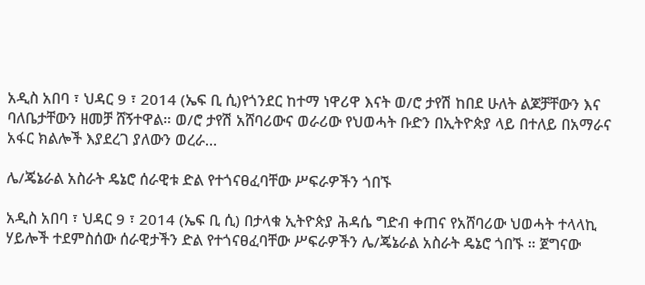አዲስ አበባ ፣ ህዳር 9 ፣ 2014 (ኤፍ ቢ ሲ)የጎንደር ከተማ ነዋሪዋ እናት ወ/ሮ ታየሽ ከበደ ሁለት ልጆቻቸውን እና ባለቤታቸውን ዘመቻ ሸኝተዋል። ወ/ሮ ታየሽ አሸባሪውና ወራሪው የህወሓት ቡድን በኢትዮጵያ ላይ በተለይ በአማራና አፋር ክልሎች እያደረገ ያለውን ወረራ…

ሌ/ጄኔራል አስራት ዴኔሮ ሰራዊቱ ድል የተጎናፀፈባቸው ሥፍራዎችን ጎበኙ

አዲስ አበባ ፣ ህዳር 9 ፣ 2014 (ኤፍ ቢ ሲ) በታላቁ ኢትዮጵያ ሕዳሴ ግድብ ቀጠና የአሸባሪው ህወሓት ተላላኪ ሃይሎች ተደምስሰው ሰራዊታችን ድል የተጎናፀፈባቸው ሥፍራዎችን ሌ/ጄኔራል አስራት ዴኔሮ ጎበኙ ። ጀግናው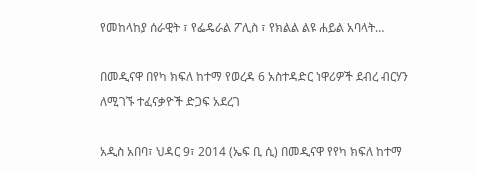የመከላከያ ሰራዊት ፣ የፌዴራል ፖሊስ ፣ የክልል ልዩ ሐይል አባላት…

በመዲናዋ በየካ ክፍለ ከተማ የወረዳ 6 አስተዳድር ነዋሪዎች ደብረ ብርሃን ለሚገኙ ተፈናቃዮች ድጋፍ አደረገ

አዲስ አበባ፣ ህዳር 9፣ 2014 (ኤፍ ቢ ሲ) በመዲናዋ የየካ ክፍለ ከተማ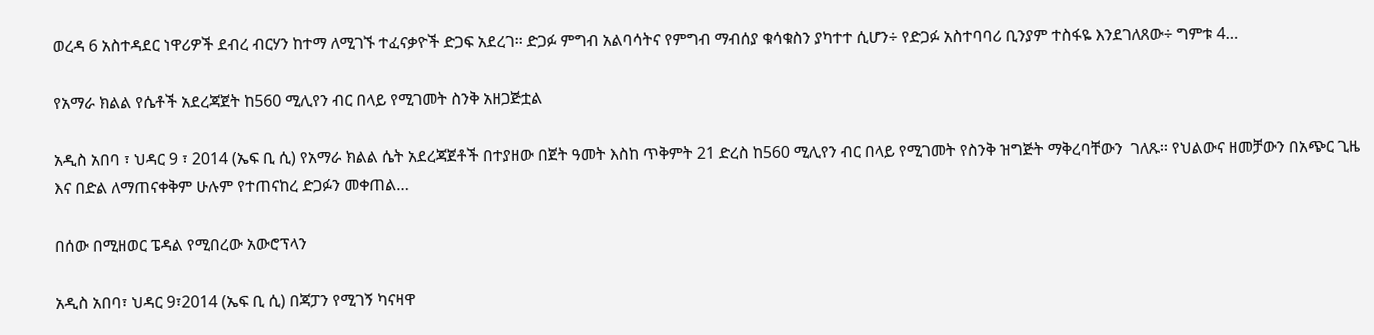ወረዳ 6 አስተዳደር ነዋሪዎች ደብረ ብርሃን ከተማ ለሚገኙ ተፈናቃዮች ድጋፍ አደረገ፡፡ ድጋፉ ምግብ አልባሳትና የምግብ ማብሰያ ቁሳቁስን ያካተተ ሲሆን÷ የድጋፉ አስተባባሪ ቢንያም ተስፋዬ እንደገለጸው÷ ግምቱ 4…

የአማራ ክልል የሴቶች አደረጃጀት ከ560 ሚሊየን ብር በላይ የሚገመት ስንቅ አዘጋጅቷል

አዲስ አበባ ፣ ህዳር 9 ፣ 2014 (ኤፍ ቢ ሲ) የአማራ ክልል ሴት አደረጃጀቶች በተያዘው በጀት ዓመት እስከ ጥቅምት 21 ድረስ ከ560 ሚሊየን ብር በላይ የሚገመት የስንቅ ዝግጅት ማቅረባቸውን  ገለጹ፡፡ የህልውና ዘመቻውን በአጭር ጊዜ እና በድል ለማጠናቀቅም ሁሉም የተጠናከረ ድጋፉን መቀጠል…

በሰው በሚዘወር ፔዳል የሚበረው አውሮፕላን

አዲስ አበባ፣ ህዳር 9፣2014 (ኤፍ ቢ ሲ) በጃፓን የሚገኝ ካናዛዋ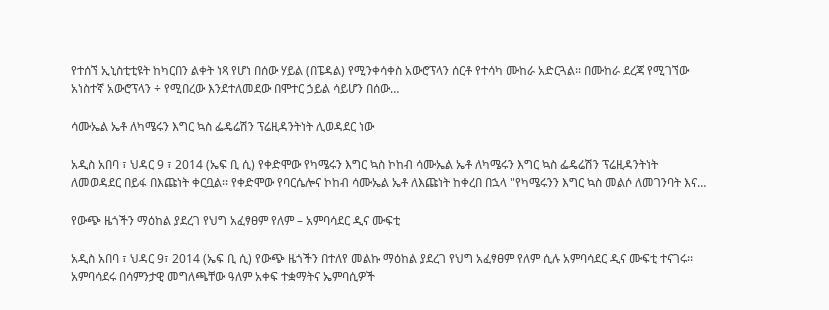የተሰኘ ኢኒስቲቲዩት ከካርበን ልቀት ነጻ የሆነ በሰው ሃይል (በፔዳል) የሚንቀሳቀስ አውሮፕላን ሰርቶ የተሳካ ሙከራ አድርጓል፡፡ በሙከራ ደረጃ የሚገኘው አነስተኛ አውሮፕላን ÷ የሚበረው እንደተለመደው በሞተር ኃይል ሳይሆን በሰው…

ሳሙኤል ኤቶ ለካሜሩን እግር ኳስ ፌዴሬሽን ፕሬዚዳንትነት ሊወዳደር ነው

አዲስ አበባ ፣ ህዳር 9 ፣ 2014 (ኤፍ ቢ ሲ) የቀድሞው የካሜሩን እግር ኳስ ኮከብ ሳሙኤል ኤቶ ለካሜሩን እግር ኳስ ፌዴሬሽን ፕሬዚዳንትነት ለመወዳደር በይፋ በእጩነት ቀርቧል፡፡ የቀድሞው የባርሴሎና ኮከብ ሳሙኤል ኤቶ ለእጩነት ከቀረበ በኋላ "የካሜሩንን እግር ኳስ መልሶ ለመገንባት እና…

የውጭ ዜጎችን ማዕከል ያደረገ የህግ አፈፃፀም የለም – አምባሳደር ዲና ሙፍቲ

አዲስ አበባ ፣ ህዳር 9፣ 2014 (ኤፍ ቢ ሲ) የውጭ ዜጎችን በተለየ መልኩ ማዕከል ያደረገ የህግ አፈፃፀም የለም ሲሉ አምባሳደር ዲና ሙፍቲ ተናገሩ፡፡ አምባሳደሩ በሳምንታዊ መግለጫቸው ዓለም አቀፍ ተቋማትና ኤምባሲዎች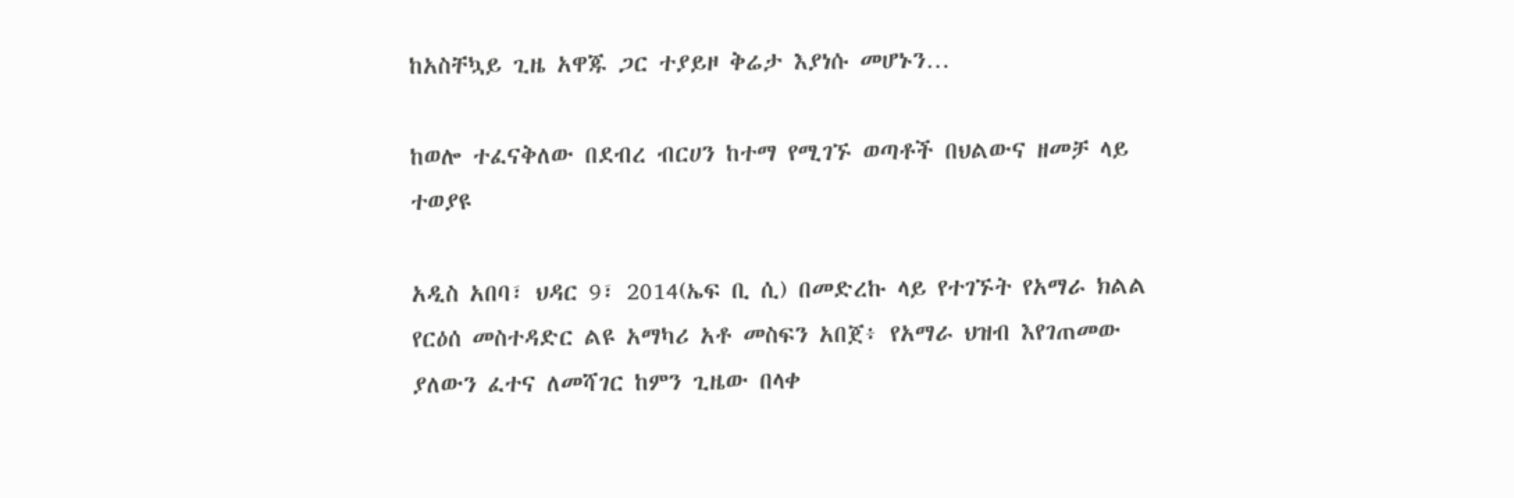ከአስቸኳይ ጊዜ አዋጁ ጋር ተያይዞ ቅሬታ እያነሱ መሆኑን…

ከወሎ ተፈናቅለው በደብረ ብርሀን ከተማ የሚገኙ ወጣቶች በህልውና ዘመቻ ላይ ተወያዩ

አዲስ አበባ፣ ህዳር 9፣ 2014(ኤፍ ቢ ሲ) በመድረኩ ላይ የተገኙት የአማራ ክልል የርዕሰ መስተዳድር ልዩ አማካሪ አቶ መስፍን አበጀ፥ የአማራ ህዝብ እየገጠመው ያለውን ፈተና ለመሻገር ከምን ጊዜው በላቀ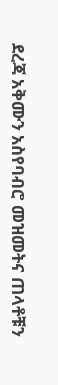ደረጃ አቅሙን አስየባብሮ መዝመትና ጠላቶቹን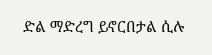ድል ማድረግ ይኖርበታል ሲሉ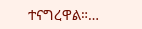ተናግረዋል።…